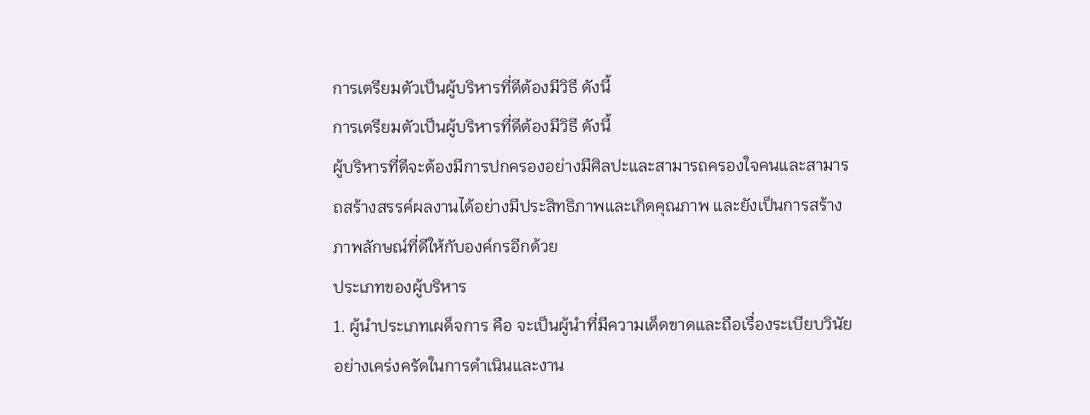การเตรียมตัวเป็นผู้บริหารที่ดีต้องมีวิธี ดังนี้
การเตรียมตัวเป็นผู้บริหารที่ดีต้องมีวิธี ดังนี้
ผู้บริหารที่ดีจะต้องมีการปกครองอย่างมีศิลปะและสามารถครองใจคนและสามารถสร้างสรรค์ผลงานได้อย่างมีประสิทธิภาพและเกิดคุณภาพ และยังเป็นการสร้างภาพลักษณ์ที่ดีให้กับองค์กรอีกด้วย
ประเภทของผู้บริหาร
1. ผู้นำประเภทเผด็จการ คือ จะเป็นผู้นำที่มีความเด็ดขาดและถือเรื่องระเบียบวินัยอย่างเคร่งครัดในการดำเนินและงาน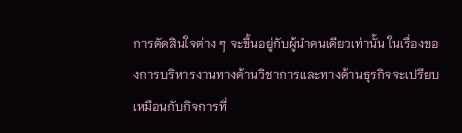การตัดสินใจต่าง ๆ จะขึ้นอยู่กับผู้นำคนเดียวเท่านั้น ในเรื่องของการบริหารงานทางด้านวิชาการและทางด้านธุรกิจจะเปรียบเหมือนกับกิจการที่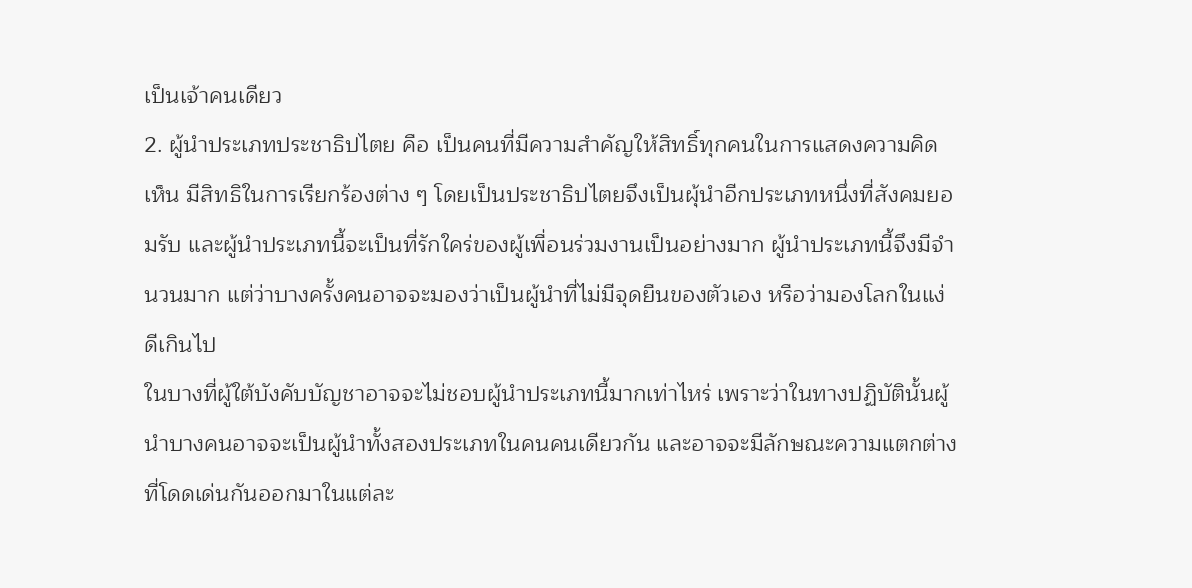เป็นเจ้าคนเดียว
2. ผู้นำประเภทประชาธิปไตย คือ เป็นคนที่มีความสำคัญให้สิทธิ์ทุกคนในการแสดงความคิดเห็น มีสิทธิในการเรียกร้องต่าง ๆ โดยเป็นประชาธิปไตยจึงเป็นผุ้นำอีกประเภทหนึ่งที่สังคมยอมรับ และผู้นำประเภทนี้จะเป็นที่รักใคร่ของผู้เพื่อนร่วมงานเป็นอย่างมาก ผู้นำประเภทนี้จึงมีจำนวนมาก แต่ว่าบางครั้งคนอาจจะมองว่าเป็นผู้นำที่ไม่มีจุดยืนของตัวเอง หรือว่ามองโลกในแง่ดีเกินไป
ในบางที่ผู้ใต้บังคับบัญชาอาจจะไม่ชอบผู้นำประเภทนี้มากเท่าไหร่ เพราะว่าในทางปฏิบัตินั้นผู้นำบางคนอาจจะเป็นผู้นำทั้งสองประเภทในคนคนเดียวกัน และอาจจะมีลักษณะความแตกต่างที่โดดเด่นกันออกมาในแต่ละ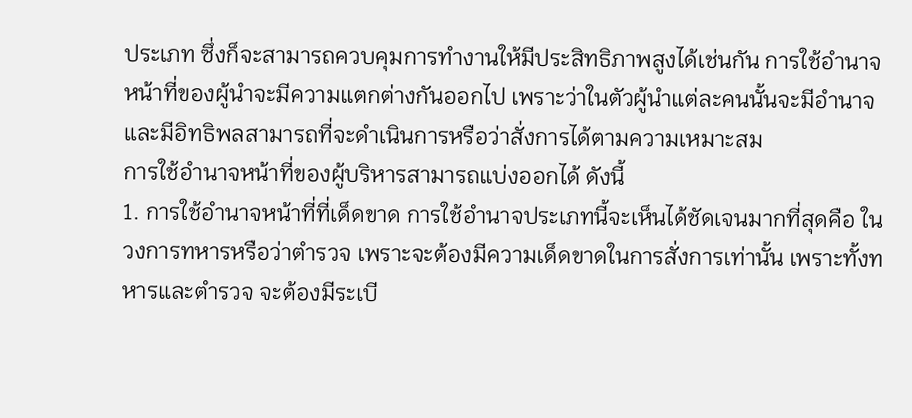ประเภท ซึ่งก็จะสามารถควบคุมการทำงานให้มีประสิทธิภาพสูงได้เช่นกัน การใช้อำนาจหน้าที่ของผู้นำจะมีความแตกต่างกันออกไป เพราะว่าในตัวผู้นำแต่ละคนนั้นจะมีอำนาจและมีอิทธิพลสามารถที่จะดำเนินการหรือว่าสั่งการได้ตามความเหมาะสม
การใช้อำนาจหน้าที่ของผู้บริหารสามารถแบ่งออกได้ ดังนี้
1. การใช้อำนาจหน้าที่ที่เด็ดขาด การใช้อำนาจประเภทนี้จะเห็นได้ชัดเจนมากที่สุดคือ ในวงการทหารหรือว่าตำรวจ เพราะจะต้องมีความเด็ดขาดในการสั่งการเท่านั้น เพราะทั้งทหารและตำรวจ จะต้องมีระเบี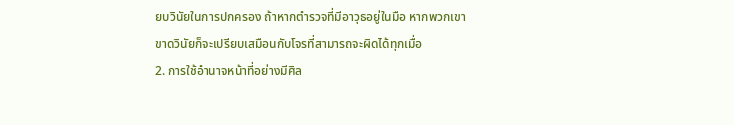ยบวินัยในการปกครอง ถ้าหากตำรวจที่มีอาวุธอยู่ในมือ หากพวกเขาขาดวินัยก็จะเปรียบเสมือนกับโจรที่สามารถจะผิดได้ทุกเมื่อ
2. การใช้อำนาจหน้าที่อย่างมีศิล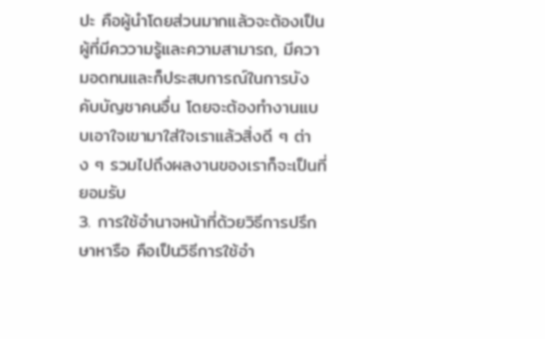ปะ คือผู้นำโดยส่วนมากแล้วจะต้องเป็นผู้ที่มีคววามรู้และความสามารถ, มีความอดทนและก็ประสบการณ์ในการบังคับบัญชาคนอื่น โดยจะต้องทำงานแบบเอาใจเขามาใส่ใจเราแล้วสิ่งดี ๆ ต่าง ๆ รวมไปถึงผลงานของเราก็จะเป็นที่ยอมรับ
3. การใช้อำนาจหน้าที่ด้วยวิธีการปรึกษาหารือ คือเป็นวิธีการใช้อำ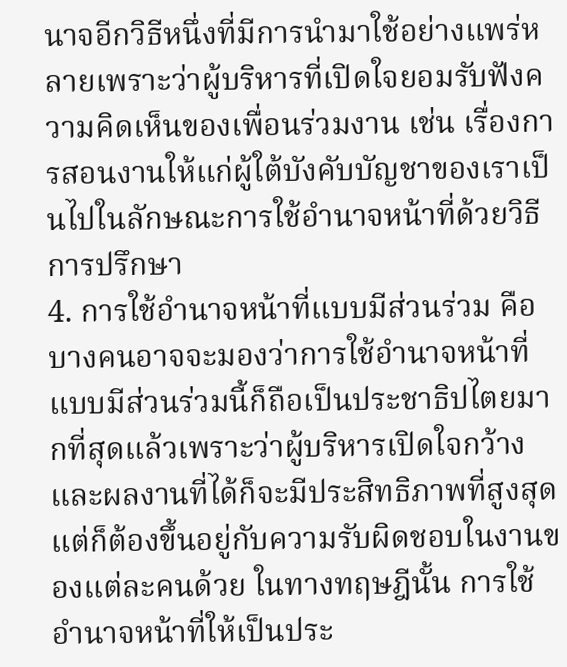นาจอีกวิธีหนึ่งที่มีการนำมาใช้อย่างแพร่หลายเพราะว่าผู้บริหารที่เปิดใจยอมรับฟังความคิดเห็นของเพื่อนร่วมงาน เช่น เรื่องการสอนงานให้แก่ผู้ใต้บังคับบัญชาของเราเป็นไปในลักษณะการใช้อำนาจหน้าที่ด้วยวิธีการปรึกษา
4. การใช้อำนาจหน้าที่แบบมีส่วนร่วม คือบางคนอาจจะมองว่าการใช้อำนาจหน้าที่แบบมีส่วนร่วมนี้ก็ถือเป็นประชาธิปไตยมากที่สุดแล้วเพราะว่าผู้บริหารเปิดใจกว้าง และผลงานที่ได้ก็จะมีประสิทธิภาพที่สูงสุดแต่ก็ต้องขึ้นอยู่กับความรับผิดชอบในงานของแต่ละคนด้วย ในทางทฤษฎีนั้น การใช้อำนาจหน้าที่ให้เป็นประ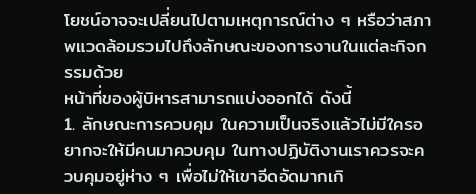โยชน์อาจจะเปลี่ยนไปตามเหตุการณ์ต่าง ๆ หรือว่าสภาพแวดล้อมรวมไปถึงลักษณะของการงานในแต่ละกิจกรรมด้วย
หน้าที่ของผู้บิหารสามารถแบ่งออกได้ ดังนี้
1. ลักษณะการควบคุม ในความเป็นจริงแล้วไม่มีใครอยากจะให้มีคนมาควบคุม ในทางปฏิบัติงานเราควรจะควบคุมอยู่ห่าง ๆ เพื่อไม่ให้เขาอีดอัดมากเกิ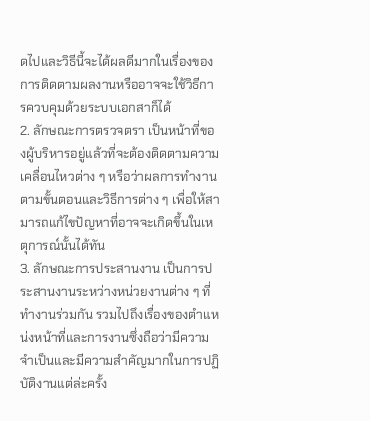ดไปและวิธีนี้จะได้ผลดีมากในเรื่องของการติดตามผลงานหรืออาจจะใช้วิธีการควบคุมด้วยระบบเอกสาก็ได้
2. ลักษณะการตรวจตรา เป็นหน้าที่ของผู้บริหารอยู่แล้วที่จะต้องติดตามความเคลื่อนไหวต่าง ๆ หรือว่าผลการทำงานตามขั้นตอนและวิธีการต่าง ๆ เพื่อให้สามารถแก้ไขปัญหาที่อาจจะเกิดขึ้นในเหตุการณ์นั้นได้ทัน
3. ลักษณะการประสานงาน เป็นการประสานงานระหว่างหน่วยงานต่าง ๆ ที่ทำงานร่วมกัน รวมไปถึงเรื่องของตำแหน่งหน้าที่และการงานซึ่งถือว่ามีความจำเป็นและมีความสำคัญมากในการปฏิบัติงานแต่ล่ะครั้ง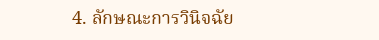4. ลักษณะการวินิจฉัย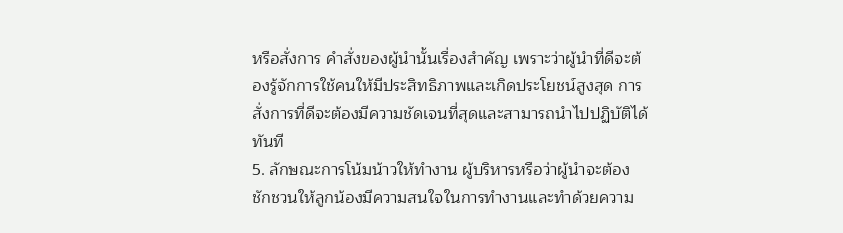หรือสั่งการ คำสั่งของผู้นำนั้นเรื่องสำคัญ เพราะว่าผู้นำที่ดีจะต้องรู้จักการใช้คนให้มีประสิทธิภาพและเกิดประโยชน์สูงสุด การสั่งการที่ดีจะต้องมีความชัดเจนที่สุดและสามารถนำไปปฏิบัติได้ทันที
5. ลักษณะการโน้มน้าวให้ทำงาน ผู้บริหารหรือว่าผู้นำจะต้องชักชวนให้ลูกน้องมีความสนใจในการทำงานและทำด้วยความ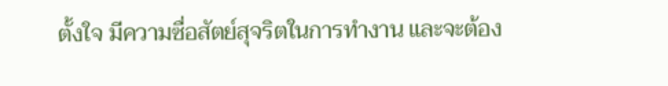ตั้งใจ มีความซื่อสัตย์สุจริตในการทำงาน และจะต้อง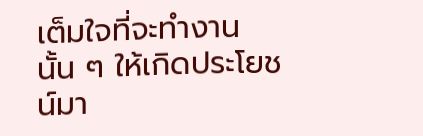เต็มใจที่จะทำงานนั้น ๆ ให้เกิดประโยชน์มา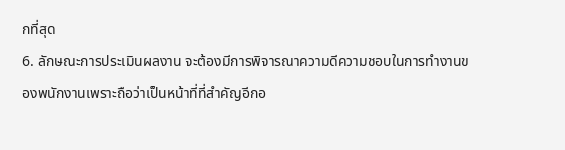กที่สุด
6. ลักษณะการประเมินผลงาน จะต้องมีการพิจารณาความดีความชอบในการทำงานของพนักงานเพราะถือว่าเป็นหน้าที่ที่สำคัญอีกอ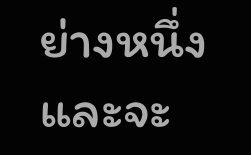ย่างหนึ่ง และจะ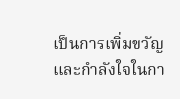เป็นการเพิ่มขวัญและกำลังใจในกา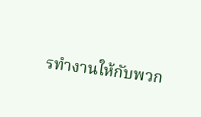รทำงานให้กับพวก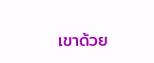เขาด้วย